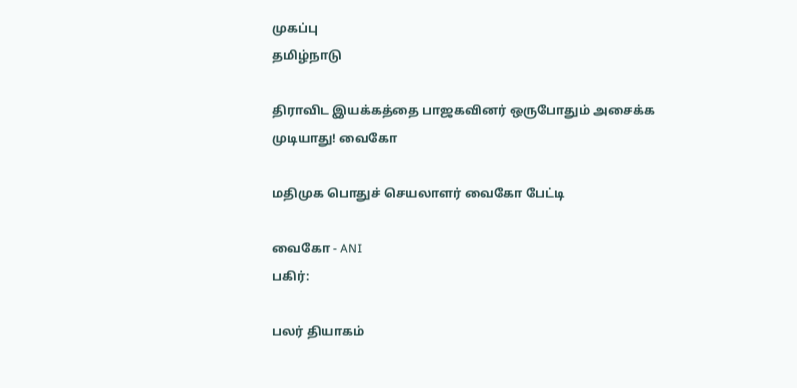முகப்பு
தமிழ்நாடு

திராவிட இயக்கத்தை பாஜகவினர் ஒருபோதும் அசைக்க முடியாது! வைகோ

மதிமுக பொதுச் செயலாளர் வைகோ பேட்டி

வைகோ - ANI
பகிர்:

பலர் தியாகம்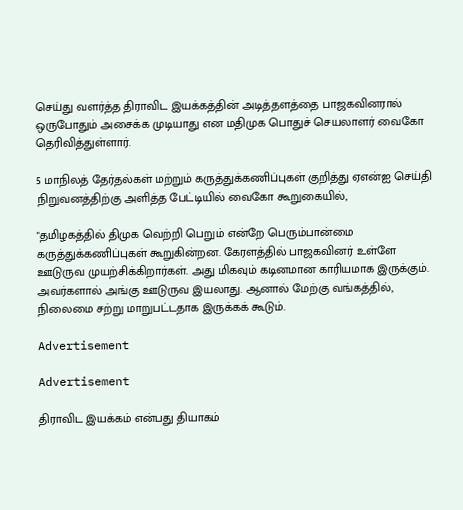செய்து வளர்த்த திராவிட இயக்கத்தின் அடித்தளத்தை பாஜகவினரால் ஒருபோதும் அசைக்க முடியாது என மதிமுக பொதுச் செயலாளர் வைகோ தெரிவித்துள்ளார்.

5 மாநிலத் தேர்தல்கள் மற்றும் கருத்துக்கணிப்புகள் குறித்து ஏஎன்ஐ செய்தி நிறுவனத்திற்கு அளித்த பேட்டியில் வைகோ கூறுகையில்,

"தமிழகத்தில் திமுக வெற்றி பெறும் என்றே பெரும்பான்மை கருத்துக்கணிப்புகள் கூறுகின்றன. கேரளத்தில் பாஜகவினர் உள்ளே ஊடுருவ முயற்சிக்கிறார்கள். அது மிகவும் கடினமான காரியமாக இருக்கும். அவர்களால் அங்கு ஊடுருவ இயலாது. ஆனால் மேற்கு வங்கத்தில், நிலைமை சற்று மாறுபட்டதாக இருக்கக் கூடும்.

Advertisement

Advertisement

திராவிட இயக்கம் என்பது தியாகம்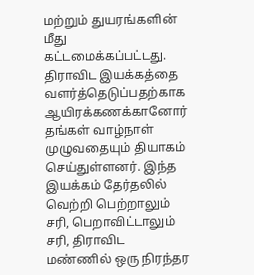மற்றும் துயரங்களின் மீது கட்டமைக்கப்பட்டது. திராவிட இயக்கத்தை வளர்த்தெடுப்பதற்காக ஆயிரக்கணக்கானோர் தங்கள் வாழ்நாள் முழுவதையும் தியாகம் செய்துள்ளனர். இந்த இயக்கம் தேர்தலில் வெற்றி பெற்றாலும் சரி, பெறாவிட்டாலும் சரி, திராவிட மண்ணில் ஒரு நிரந்தர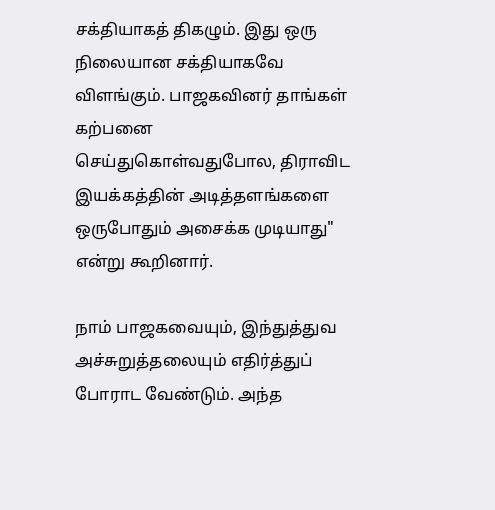சக்தியாகத் திகழும். இது ஒரு நிலையான சக்தியாகவே விளங்கும். பாஜகவினர் தாங்கள் கற்பனை செய்துகொள்வதுபோல, திராவிட இயக்கத்தின் அடித்தளங்களை ஒருபோதும் அசைக்க முடியாது" என்று கூறினார்.

நாம் பாஜகவையும், இந்துத்துவ அச்சுறுத்தலையும் எதிர்த்துப் போராட வேண்டும். அந்த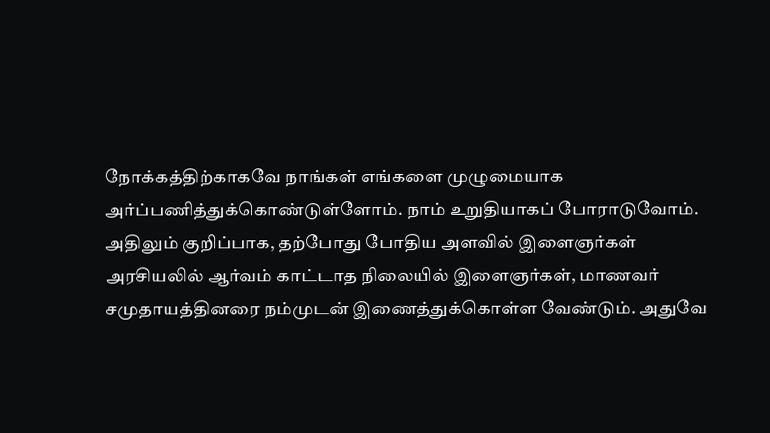நோக்கத்திற்காகவே நாங்கள் எங்களை முழுமையாக அர்ப்பணித்துக்கொண்டுள்ளோம். நாம் உறுதியாகப் போராடுவோம். அதிலும் குறிப்பாக, தற்போது போதிய அளவில் இளைஞர்கள் அரசியலில் ஆர்வம் காட்டாத நிலையில் இளைஞர்கள், மாணவர் சமுதாயத்தினரை நம்முடன் இணைத்துக்கொள்ள வேண்டும். அதுவே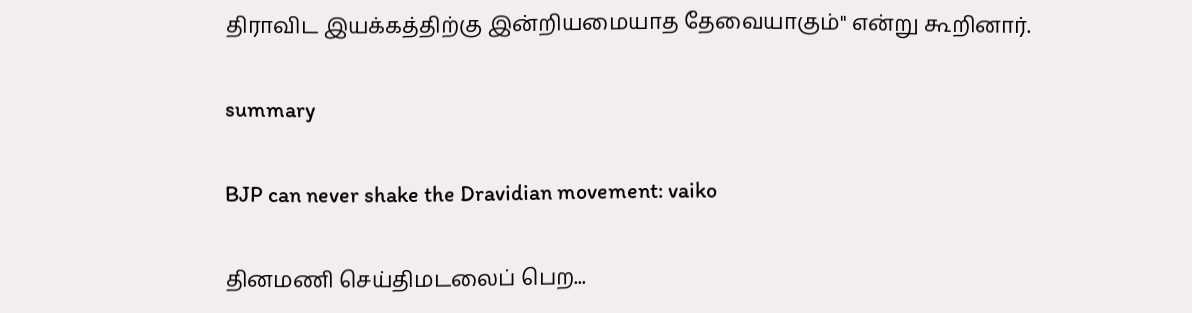திராவிட இயக்கத்திற்கு இன்றியமையாத தேவையாகும்" என்று கூறினார்.

summary

BJP can never shake the Dravidian movement: vaiko

தினமணி செய்திமடலைப் பெற...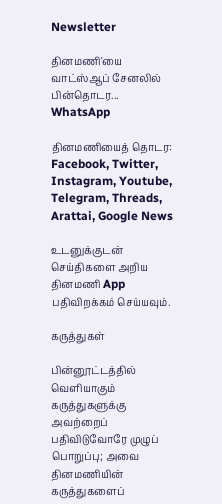Newsletter

தினமணி'யை வாட்ஸ்ஆப் சேனலில் பின்தொடர... WhatsApp

தினமணியைத் தொடர: Facebook, Twitter, Instagram, Youtube, Telegram, Threads, Arattai, Google News

உடனுக்குடன் செய்திகளை அறிய தினமணி App பதிவிறக்கம் செய்யவும்.

கருத்துகள்

பின்னூட்டத்தில் வெளியாகும் கருத்துகளுக்கு அவற்றைப் பதிவிடுவோரே முழுப் பொறுப்பு; அவை தினமணியின் கருத்துகளைப்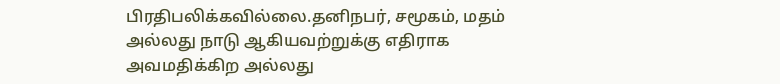பிரதிபலிக்கவில்லை.தனிநபர், சமூகம், மதம் அல்லது நாடு ஆகியவற்றுக்கு எதிராக அவமதிக்கிற அல்லது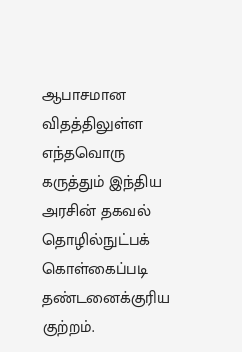ஆபாசமான விதத்திலுள்ள எந்தவொரு கருத்தும் இந்திய அரசின் தகவல் தொழில்நுட்பக் கொள்கைப்படி தண்டனைக்குரிய குற்றம்.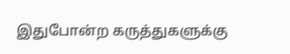இதுபோன்ற கருத்துகளுக்கு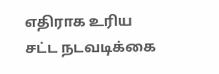எதிராக உரிய சட்ட நடவடிக்கை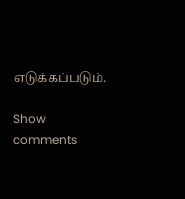எடுக்கப்படும்.

Show comments